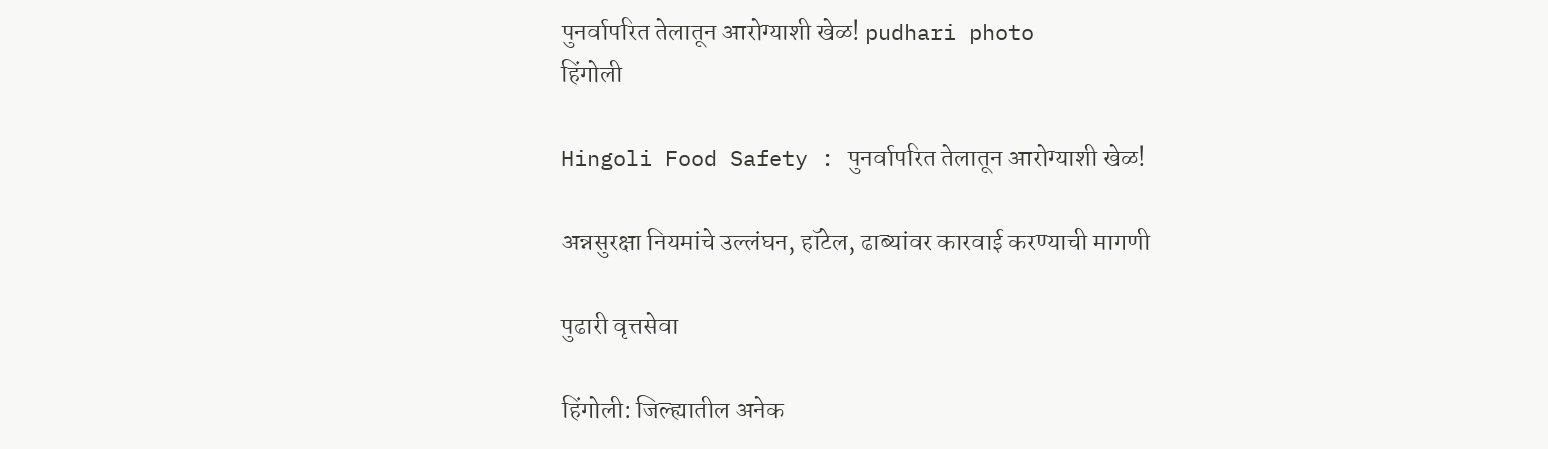पुनर्वापरित तेलातून आरोग्याशी खेळ! pudhari photo
हिंगोली

Hingoli Food Safety : पुनर्वापरित तेलातून आरोग्याशी खेळ!

अन्नसुरक्षा नियमांचे उल्लंघन, हॉटेल, ढाब्यांवर कारवाई करण्याची मागणी

पुढारी वृत्तसेवा

हिंगोली: जिल्ह्यातील अनेक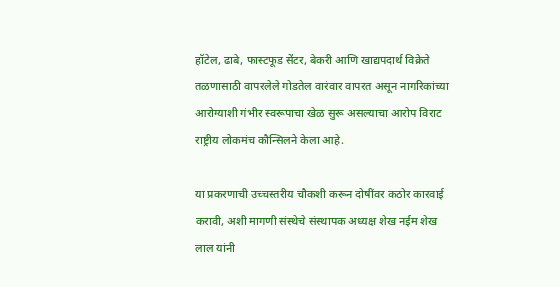हॉटेल, ढाबे, फास्टफूड सेंटर, बेकरी आणि खाद्यपदार्थ विक्रेते तळणासाठी वापरलेले गोडतेल वारंवार वापरत असून नागरिकांच्या आरोग्याशी गंभीर स्वरूपाचा खेळ सुरू असल्याचा आरोप विराट राष्ट्रीय लोकमंच कौन्सिलने केला आहे.

या प्रकरणाची उच्चस्तरीय चौकशी करून दोषींवर कठोर कारवाई करावी, अशी मागणी संस्थेचे संस्थापक अध्यक्ष शेख नईम शेख लाल यांनी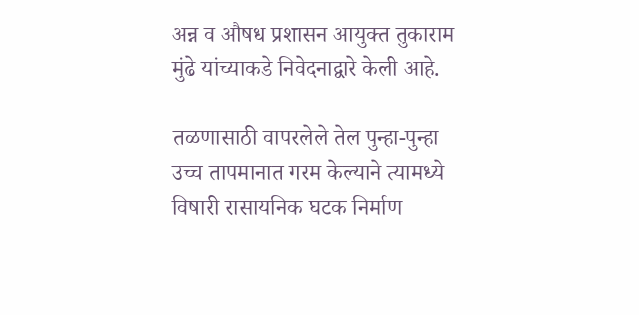अन्न व औषध प्रशासन आयुक्त तुकाराम मुंढे यांच्याकडे निवेदनाद्वारे केली आहे.

तळणासाठी वापरलेले तेल पुन्हा-पुन्हा उच्च तापमानात गरम केल्याने त्यामध्ये विषारी रासायनिक घटक निर्माण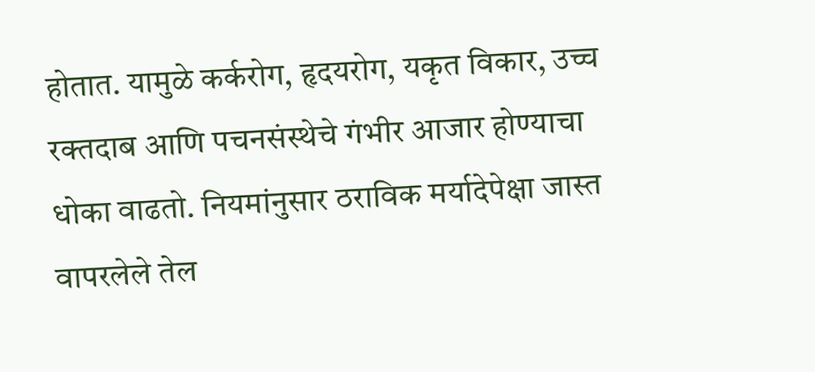होतात. यामुळे कर्करोग, हृदयरोग, यकृत विकार, उच्च रक्तदाब आणि पचनसंस्थेचे गंभीर आजार होण्याचा धोका वाढतो. नियमांनुसार ठराविक मर्यादेपेक्षा जास्त वापरलेले तेल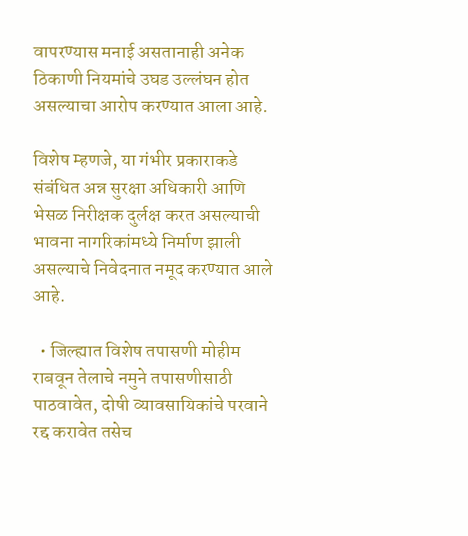वापरण्यास मनाई असतानाही अनेक ठिकाणी नियमांचे उघड उल्लंघन होत असल्याचा आरोप करण्यात आला आहे.

विशेष म्हणजे, या गंभीर प्रकाराकडे संबंधित अन्न सुरक्षा अधिकारी आणि भेसळ निरीक्षक दुर्लक्ष करत असल्याची भावना नागरिकांमध्ये निर्माण झाली असल्याचे निवेदनात नमूद करण्यात आले आहे.

  • जिल्ह्यात विशेष तपासणी मोहीम राबवून तेलाचे नमुने तपासणीसाठी पाठवावेत, दोषी व्यावसायिकांचे परवाने रद्द करावेत तसेच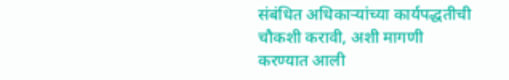संबंधित अधिकाऱ्यांच्या कार्यपद्धतीची चौकशी करावी, अशी मागणी करण्यात आली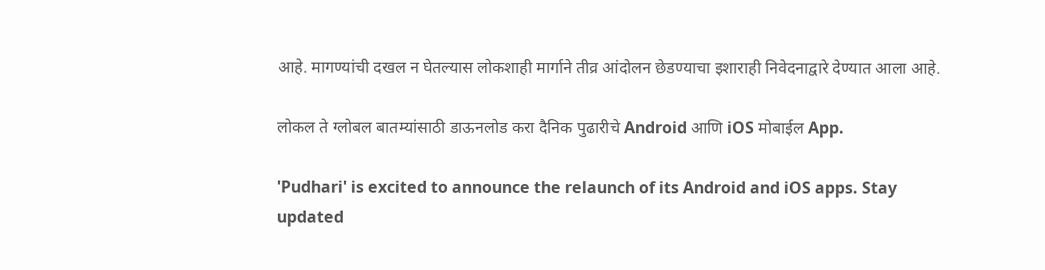आहे. मागण्यांची दखल न घेतल्यास लोकशाही मार्गाने तीव्र आंदोलन छेडण्याचा इशाराही निवेदनाद्वारे देण्यात आला आहे.

लोकल ते ग्लोबल बातम्यांसाठी डाऊनलोड करा दैनिक पुढारीचे Android आणि iOS मोबाईल App.

'Pudhari' is excited to announce the relaunch of its Android and iOS apps. Stay updated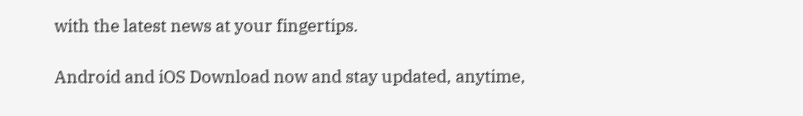with the latest news at your fingertips.

Android and iOS Download now and stay updated, anytime,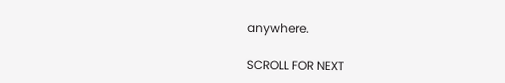anywhere.

SCROLL FOR NEXT